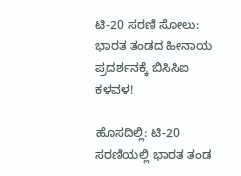ಟಿ-20 ಸರಣಿ ಸೋಲು: ಭಾರತ ತಂಡದ ಹೀನಾಯ ಪ್ರದರ್ಶನಕ್ಕೆ ಬಿಸಿಸಿಐ ಕಳವಳ!

ಹೊಸದಿಲ್ಲಿ: ಟಿ-20 ಸರಣಿಯಲ್ಲಿ ಭಾರತ ತಂಡ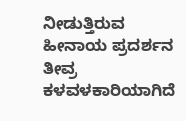ನೀಡುತ್ತಿರುವ ಹೀನಾಯ ಪ್ರದರ್ಶನ ತೀವ್ರ ಕಳವಳಕಾರಿಯಾಗಿದೆ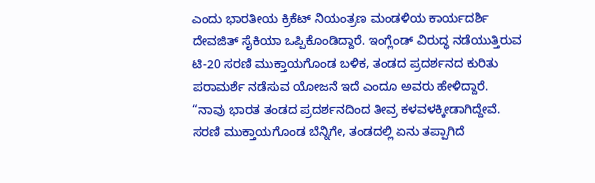ಎಂದು ಭಾರತೀಯ ಕ್ರಿಕೆಟ್ ನಿಯಂತ್ರಣ ಮಂಡಳಿಯ ಕಾರ್ಯದರ್ಶಿ ದೇವಜಿತ್ ಸೈಕಿಯಾ ಒಪ್ಪಿಕೊಂಡಿದ್ದಾರೆ. ಇಂಗ್ಲೆಂಡ್ ವಿರುದ್ಧ ನಡೆಯುತ್ತಿರುವ ಟಿ-20 ಸರಣಿ ಮುಕ್ತಾಯಗೊಂಡ ಬಳಿಕ, ತಂಡದ ಪ್ರದರ್ಶನದ ಕುರಿತು ಪರಾಮರ್ಶೆ ನಡೆಸುವ ಯೋಜನೆ ಇದೆ ಎಂದೂ ಅವರು ಹೇಳಿದ್ದಾರೆ.
“ನಾವು ಭಾರತ ತಂಡದ ಪ್ರದರ್ಶನದಿಂದ ತೀವ್ರ ಕಳವಳಕ್ಕೀಡಾಗಿದ್ದೇವೆ. ಸರಣಿ ಮುಕ್ತಾಯಗೊಂಡ ಬೆನ್ನಿಗೇ, ತಂಡದಲ್ಲಿ ಏನು ತಪ್ಪಾಗಿದೆ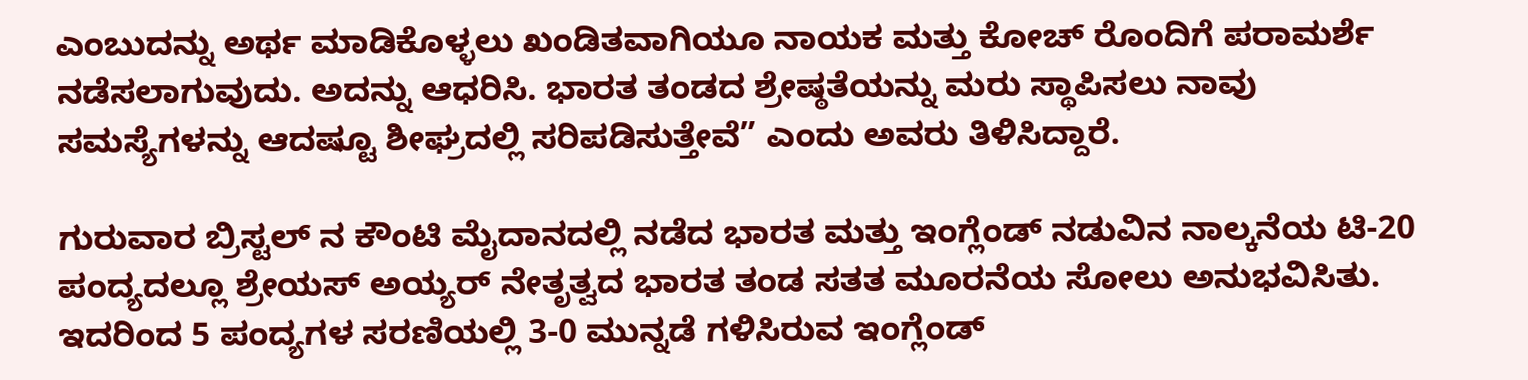ಎಂಬುದನ್ನು ಅರ್ಥ ಮಾಡಿಕೊಳ್ಳಲು ಖಂಡಿತವಾಗಿಯೂ ನಾಯಕ ಮತ್ತು ಕೋಚ್ ರೊಂದಿಗೆ ಪರಾಮರ್ಶೆ ನಡೆಸಲಾಗುವುದು. ಅದನ್ನು ಆಧರಿಸಿ. ಭಾರತ ತಂಡದ ಶ್ರೇಷ್ಠತೆಯನ್ನು ಮರು ಸ್ಥಾಪಿಸಲು ನಾವು ಸಮಸ್ಯೆಗಳನ್ನು ಆದಷ್ಟೂ ಶೀಘ್ರದಲ್ಲಿ ಸರಿಪಡಿಸುತ್ತೇವೆ” ಎಂದು ಅವರು ತಿಳಿಸಿದ್ದಾರೆ.

ಗುರುವಾರ ಬ್ರಿಸ್ಟಲ್ ನ ಕೌಂಟಿ ಮೈದಾನದಲ್ಲಿ ನಡೆದ ಭಾರತ ಮತ್ತು ಇಂಗ್ಲೆಂಡ್ ನಡುವಿನ ನಾಲ್ಕನೆಯ ಟಿ-20 ಪಂದ್ಯದಲ್ಲೂ ಶ್ರೇಯಸ್ ಅಯ್ಯರ್ ನೇತೃತ್ವದ ಭಾರತ ತಂಡ ಸತತ ಮೂರನೆಯ ಸೋಲು ಅನುಭವಿಸಿತು. ಇದರಿಂದ 5 ಪಂದ್ಯಗಳ ಸರಣಿಯಲ್ಲಿ 3-0 ಮುನ್ನಡೆ ಗಳಿಸಿರುವ ಇಂಗ್ಲೆಂಡ್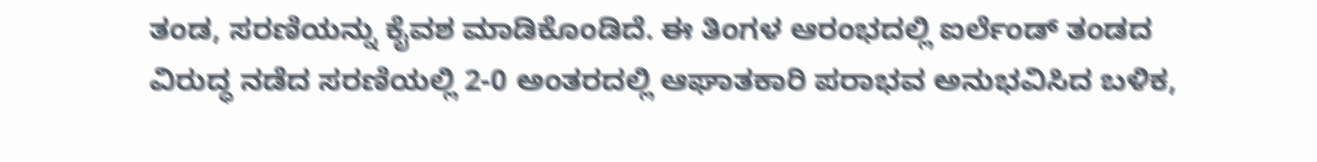ತಂಡ, ಸರಣಿಯನ್ನು ಕೈವಶ ಮಾಡಿಕೊಂಡಿದೆ. ಈ ತಿಂಗಳ ಆರಂಭದಲ್ಲಿ ಐರ್ಲೆಂಡ್ ತಂಡದ ವಿರುದ್ಧ ನಡೆದ ಸರಣಿಯಲ್ಲಿ 2-0 ಅಂತರದಲ್ಲಿ ಆಘಾತಕಾರಿ ಪರಾಭವ ಅನುಭವಿಸಿದ ಬಳಿಕ,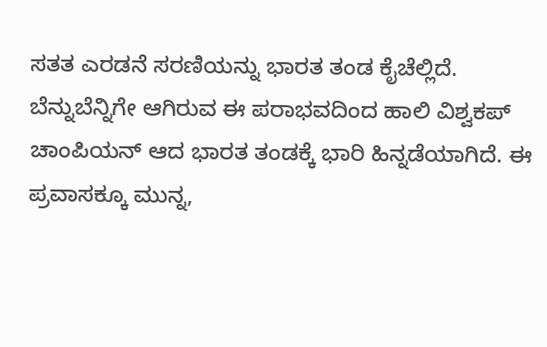ಸತತ ಎರಡನೆ ಸರಣಿಯನ್ನು ಭಾರತ ತಂಡ ಕೈಚೆಲ್ಲಿದೆ.
ಬೆನ್ನುಬೆನ್ನಿಗೇ ಆಗಿರುವ ಈ ಪರಾಭವದಿಂದ ಹಾಲಿ ವಿಶ್ವಕಪ್ ಚಾಂಪಿಯನ್ ಆದ ಭಾರತ ತಂಡಕ್ಕೆ ಭಾರಿ ಹಿನ್ನಡೆಯಾಗಿದೆ. ಈ ಪ್ರವಾಸಕ್ಕೂ ಮುನ್ನ,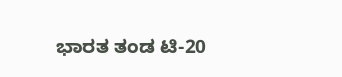ಭಾರತ ತಂಡ ಟಿ-20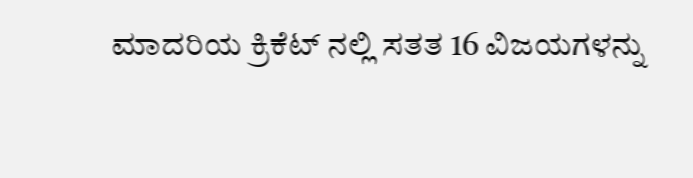ಮಾದರಿಯ ಕ್ರಿಕೆಟ್ ನಲ್ಲಿ ಸತತ 16 ವಿಜಯಗಳನ್ನು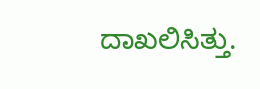ದಾಖಲಿಸಿತ್ತು.